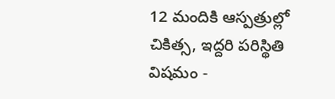12 మందికి ఆస్పత్రుల్లో చికిత్స, ఇద్దరి పరిస్థితి విషమం -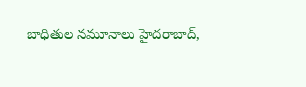బాధితుల నమూనాలు హైదరాబాద్,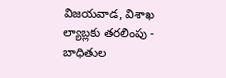విజయవాడ, విశాఖ ల్యాబ్లకు తరలింపు - బాధితుల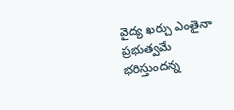వైద్య ఖర్చు ఎంతైనా ప్రభుత్వమే భరిస్తుందన్న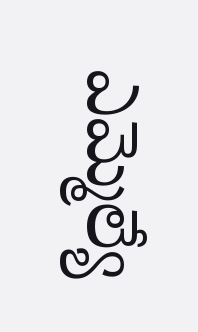ఎమ్మెల్యే